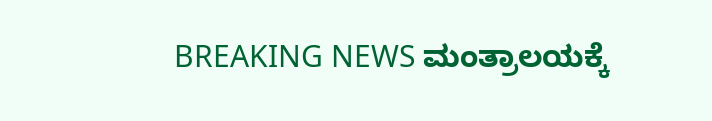BREAKING NEWS ಮಂತ್ರಾಲಯಕ್ಕೆ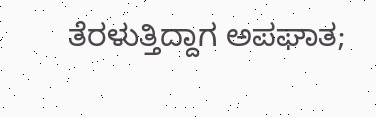ತೆರಳುತ್ತಿದ್ದಾಗ ಅಪಘಾತ;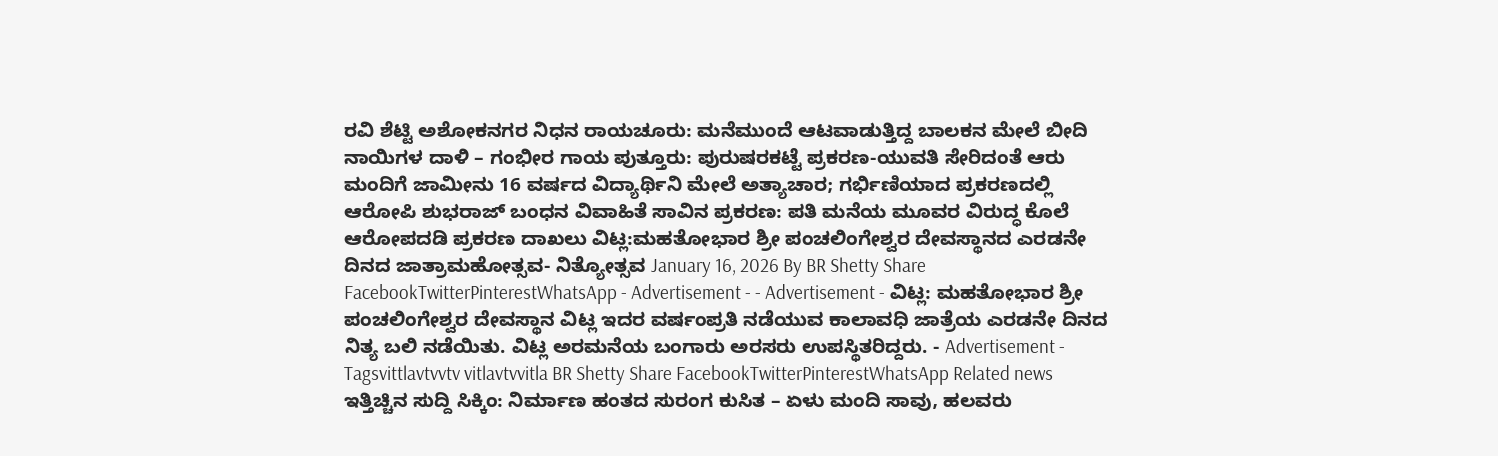ರವಿ ಶೆಟ್ಟಿ ಅಶೋಕನಗರ ನಿಧನ ರಾಯಚೂರು: ಮನೆಮುಂದೆ ಆಟವಾಡುತ್ತಿದ್ದ ಬಾಲಕನ ಮೇಲೆ ಬೀದಿ ನಾಯಿಗಳ ದಾಳಿ – ಗಂಭೀರ ಗಾಯ ಪುತ್ತೂರು: ಪುರುಷರಕಟ್ಟೆ ಪ್ರಕರಣ-ಯುವತಿ ಸೇರಿದಂತೆ ಆರು ಮಂದಿಗೆ ಜಾಮೀನು 16 ವರ್ಷದ ವಿದ್ಯಾರ್ಥಿನಿ ಮೇಲೆ ಅತ್ಯಾಚಾರ; ಗರ್ಭಿಣಿಯಾದ ಪ್ರಕರಣದಲ್ಲಿ ಆರೋಪಿ ಶುಭರಾಜ್ ಬಂಧನ ವಿವಾಹಿತೆ ಸಾವಿನ ಪ್ರಕರಣ: ಪತಿ ಮನೆಯ ಮೂವರ ವಿರುದ್ಧ ಕೊಲೆ ಆರೋಪದಡಿ ಪ್ರಕರಣ ದಾಖಲು ವಿಟ್ಲ:ಮಹತೋಭಾರ ಶ್ರೀ ಪಂಚಲಿಂಗೇಶ್ವರ ದೇವಸ್ಥಾನದ ಎರಡನೇ ದಿನದ ಜಾತ್ರಾಮಹೋತ್ಸವ- ನಿತ್ಯೋತ್ಸವ January 16, 2026 By BR Shetty Share FacebookTwitterPinterestWhatsApp - Advertisement - - Advertisement - ವಿಟ್ಲ: ಮಹತೋಭಾರ ಶ್ರೀ ಪಂಚಲಿಂಗೇಶ್ವರ ದೇವಸ್ಥಾನ ವಿಟ್ಲ ಇದರ ವರ್ಷಂಪ್ರತಿ ನಡೆಯುವ ಕಾಲಾವಧಿ ಜಾತ್ರೆಯ ಎರಡನೇ ದಿನದ ನಿತ್ಯ ಬಲಿ ನಡೆಯಿತು. ವಿಟ್ಲ ಅರಮನೆಯ ಬಂಗಾರು ಅರಸರು ಉಪಸ್ಥಿತರಿದ್ದರು. - Advertisement - Tagsvittlavtvvtv vitlavtvvitla BR Shetty Share FacebookTwitterPinterestWhatsApp Related news ಇತ್ತಿಚ್ಚಿನ ಸುದ್ದಿ ಸಿಕ್ಕಿಂ: ನಿರ್ಮಾಣ ಹಂತದ ಸುರಂಗ ಕುಸಿತ – ಏಳು ಮಂದಿ ಸಾವು, ಹಲವರು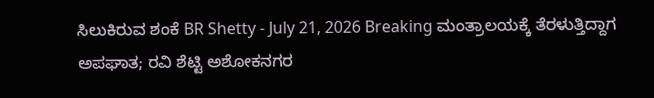ಸಿಲುಕಿರುವ ಶಂಕೆ BR Shetty - July 21, 2026 Breaking ಮಂತ್ರಾಲಯಕ್ಕೆ ತೆರಳುತ್ತಿದ್ದಾಗ ಅಪಘಾತ; ರವಿ ಶೆಟ್ಟಿ ಅಶೋಕನಗರ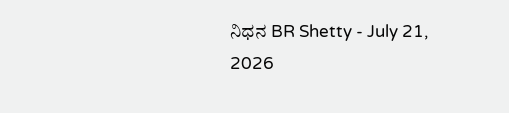ನಿಧನ BR Shetty - July 21, 2026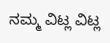ನಮ್ಮ ವಿಟ್ಲ ವಿಟ್ಲ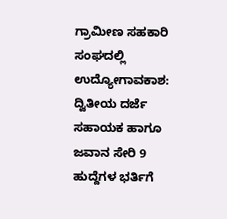ಗ್ರಾಮೀಣ ಸಹಕಾರಿ ಸಂಘದಲ್ಲಿ ಉದ್ಯೋಗಾವಕಾಶ: ದ್ವಿತೀಯ ದರ್ಜೆ ಸಹಾಯಕ ಹಾಗೂ ಜವಾನ ಸೇರಿ 9 ಹುದ್ದೆಗಳ ಭರ್ತಿಗೆ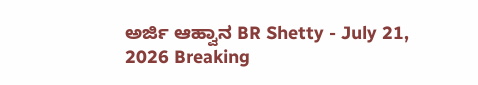ಅರ್ಜಿ ಆಹ್ವಾನ BR Shetty - July 21, 2026 Breaking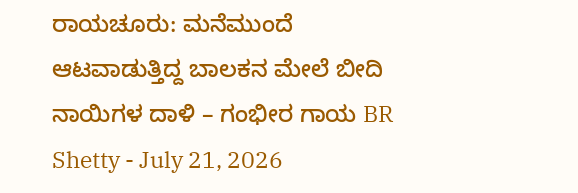ರಾಯಚೂರು: ಮನೆಮುಂದೆ ಆಟವಾಡುತ್ತಿದ್ದ ಬಾಲಕನ ಮೇಲೆ ಬೀದಿ ನಾಯಿಗಳ ದಾಳಿ – ಗಂಭೀರ ಗಾಯ BR Shetty - July 21, 2026